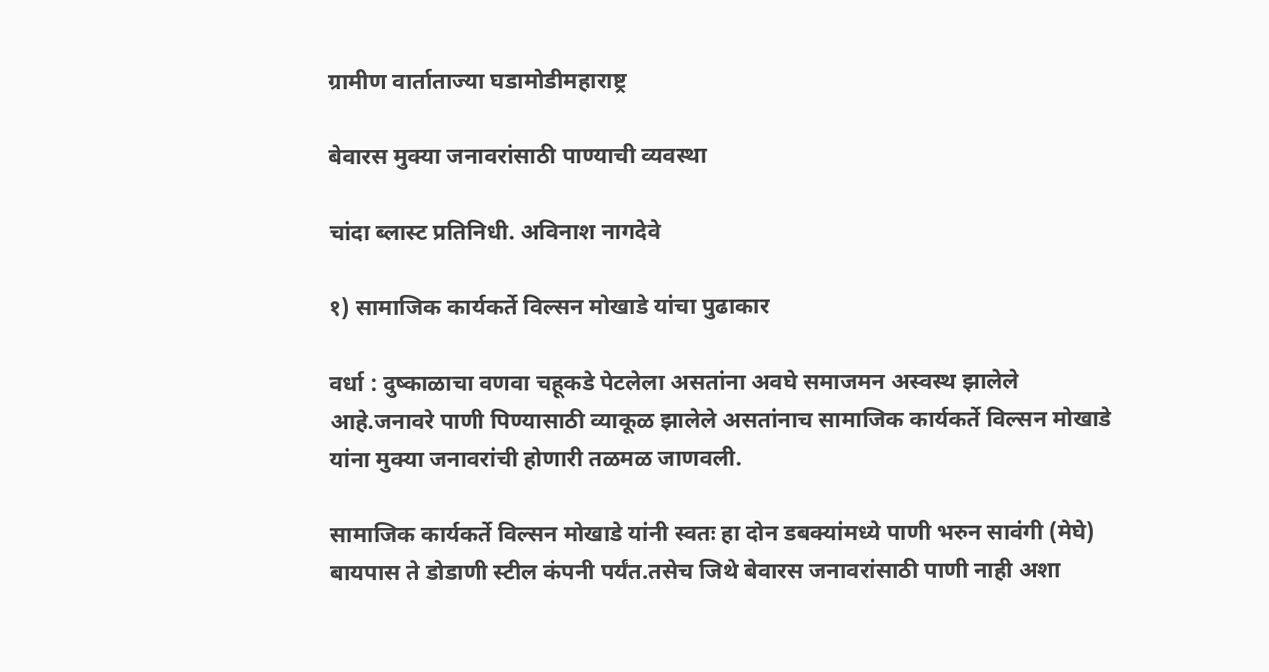ग्रामीण वार्ताताज्या घडामोडीमहाराष्ट्र

बेवारस मुक्या जनावरांसाठी पाण्याची व्यवस्था

चांदा ब्लास्ट प्रतिनिधी. अविनाश नागदेवे

१) सामाजिक कार्यकर्ते विल्सन मोखाडे यांचा पुढाकार

वर्धा : दुष्काळाचा वणवा चहूकडे पेटलेला असतांना अवघे समाजमन अस्वस्थ झालेले आहे.जनावरे पाणी पिण्यासाठी व्याकूळ झालेले असतांनाच सामाजिक कार्यकर्ते विल्सन मोखाडे यांना मुक्या जनावरांची होणारी तळमळ जाणवली.

सामाजिक कार्यकर्ते विल्सन मोखाडे यांनी स्वतः हा दोन डबक्यांमध्ये पाणी भरुन सावंगी (मेघे) बायपास ते डोडाणी स्टील कंपनी पर्यंत.तसेच जिथे बेवारस जनावरांसाठी पाणी नाही अशा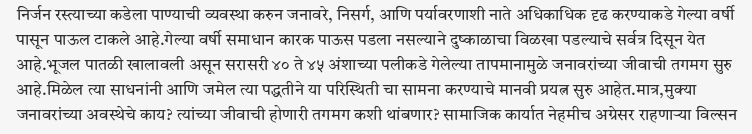निर्जन रस्त्याच्या कडेला पाण्याची व्यवस्था करुन जनावरे, निसर्ग, आणि पर्यावरणाशी नाते अधिकाधिक दृढ करण्याकडे गेल्या वर्षी पासून पाऊल टाकले आहे.गेल्या वर्षी समाधान कारक पाऊस पडला नसल्याने दुष्काळाचा विळखा पडल्याचे सर्वत्र दिसून येत आहे.भूजल पातळी खालावली असून सरासरी ४० ते ४५ अंशाच्या पलीकडे गेलेल्या तापमानामुळे जनावरांच्या जीवाची तगमग सुरु आहे.मिळेल त्या साधनांनी आणि जमेल त्या पद्धतीने या परिस्थिती चा सामना करण्याचे मानवी प्रयत्न सुरु आहेत.मात्र,मुक्या जनावरांच्या अवस्थेचे काय? त्यांच्या जीवाची होणारी तगमग कशी थांबणार? सामाजिक कार्यात नेहमीच अग्रेसर राहणाऱ्या विल्सन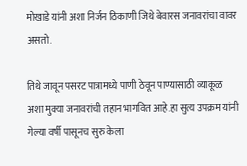मोखाडे यांनी अशा निर्जन ठिकाणी जिथे बेवारस जनावरांचा वावर असतो.

तिथे जावून पसरट पात्रामध्ये पाणी ठेवून पाण्यासाठी व्याकूळ अशा मुक्या जनावरांची तहान भागवित आहे.हा सुत्य उपक्रम यांनी गेल्या वर्षी पासूनच सुरु केला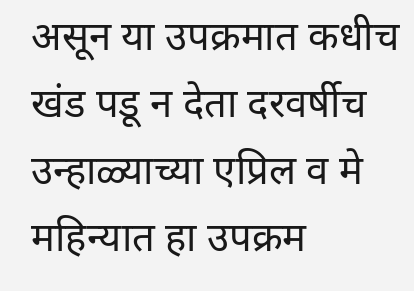असून या उपक्रमात कधीच खंड पडू न देता दरवर्षीच उन्हाळ्याच्या एप्रिल व मे महिन्यात हा उपक्रम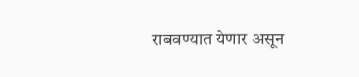राबवण्यात येणार असून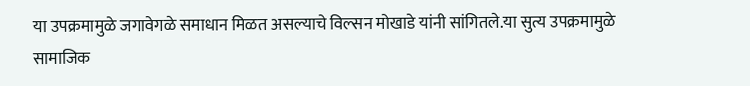या उपक्रमामुळे जगावेगळे समाधान मिळत असल्याचे विल्सन मोखाडे यांनी सांगितले.या सुत्य उपक्रमामुळे सामाजिक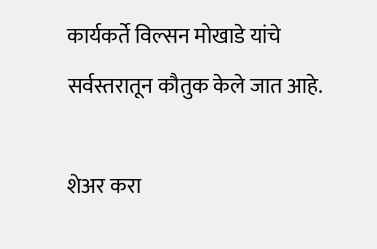कार्यकर्ते विल्सन मोखाडे यांचे सर्वस्तरातून कौतुक केले जात आहे.

शेअर करा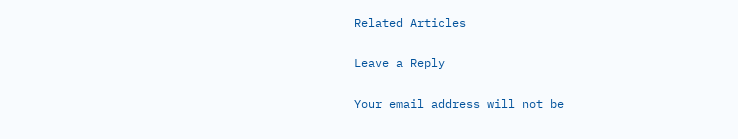Related Articles

Leave a Reply

Your email address will not be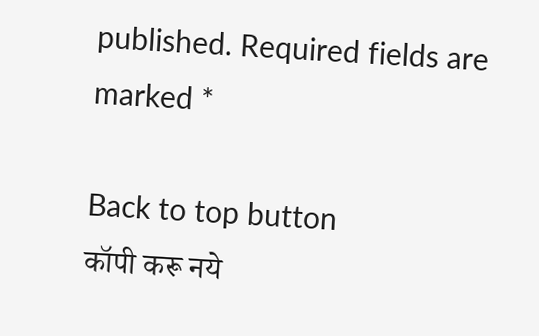published. Required fields are marked *

Back to top button
कॉपी करू नये